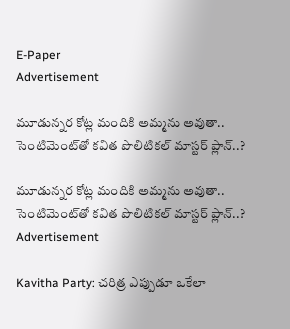E-Paper
Advertisement

మూడున్నర కోట్ల మందికి అమ్మను అవుతా.. సెంటిమెంట్‌తో కవిత పొలిటికల్ మాస్టర్ ప్లాన్..?

మూడున్నర కోట్ల మందికి అమ్మను అవుతా.. సెంటిమెంట్‌తో కవిత పొలిటికల్ మాస్టర్ ప్లాన్..?
Advertisement

Kavitha Party: చరిత్ర ఎప్పుడూ ఒకేలా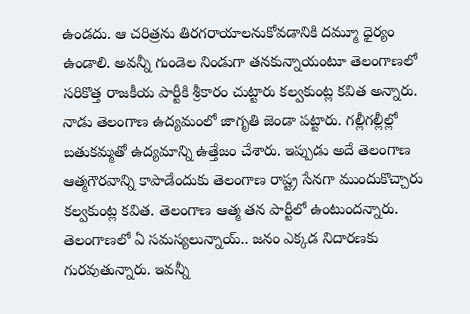ఉండదు. ఆ చరిత్రను తిరగరాయాలనుకోవడానికి దమ్మూ ధైర్యం ఉండాలి. అవన్నీ గుండెల నిండుగా తనకున్నాయంటూ తెలంగాణలో సరికొత్త రాజకీయ పార్టీకి శ్రీకారం చుట్టారు కల్వకుంట్ల కవిత అన్నారు. నాడు తెలంగాణ ఉద్యమంలో జాగృతి జెండా పట్టారు. గల్లీగల్లీల్లో బతుకమ్మతో ఉద్యమాన్ని ఉత్తేజం చేశారు. ఇప్పుడు అదే తెలంగాణ ఆత్మగౌరవాన్ని కాపాడేందుకు తెలంగాణ రాష్ట్ర సేనగా ముందుకొచ్చారు కల్వకుంట్ల కవిత. తెలంగాణ ఆత్మ తన పార్టీలో ఉంటుందన్నారు. తెలంగాణలో ఏ సమస్యలున్నాయ్.. జనం ఎక్కడ నిదారణకు గురవుతున్నారు. ఇవన్నీ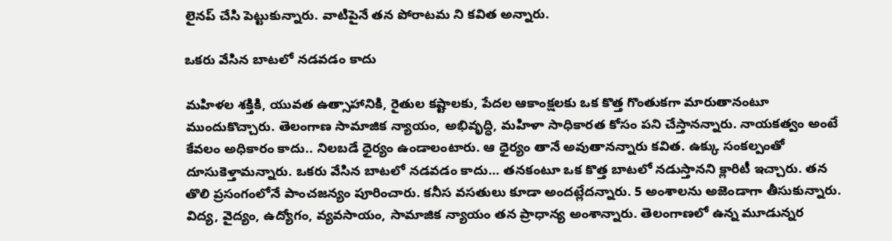లైనప్ చేసి పెట్టుకున్నారు. వాటిపైనే తన పోరాటమ ని కవిత అన్నారు.

ఒకరు వేసిన బాటలో నడవడం కాదు

మహిళల శక్తికి, యువత ఉత్సాహానికి, రైతుల కష్టాలకు, పేదల ఆకాంక్షలకు ఒక కొత్త గొంతుకగా మారుతానంటూ ముందుకొచ్చారు. తెలంగాణ సామాజిక న్యాయం, అభివృద్ధి, మహిళా సాధికారత కోసం పని చేస్తానన్నారు. నాయకత్వం అంటే కేవలం అధికారం కాదు.. నిలబడే ధైర్యం ఉండాలంటారు. ఆ ధైర్యం తానే అవుతానన్నారు కవిత. ఉక్కు సంకల్పంతో దూసుకెళ్తామన్నారు. ఒకరు వేసిన బాటలో నడవడం కాదు… తనకంటూ ఒక కొత్త బాటలో నడుస్తానని క్లారిటీ ఇచ్చారు. తన తొలి ప్రసంగంలోనే పాంచజన్యం పూరించారు. కనీస వసతులు కూడా అందట్లేదన్నారు. 5 అంశాలను అజెండాగా తీసుకున్నారు. విద్య, వైద్యం, ఉద్యోగం, వ్యవసాయం, సామాజిక న్యాయం తన ప్రాధాన్య అంశాన్నారు. తెలంగాణలో ఉన్న మూడున్నర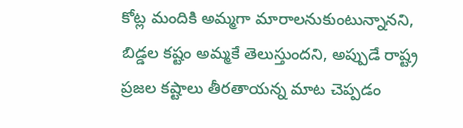కోట్ల మందికి అమ్మగా మారాలనుకుంటున్నానని, బిడ్డల కష్టం అమ్మకే తెలుస్తుందని, అప్పుడే రాష్ట్ర ప్రజల కష్టాలు తీరతాయన్న మాట చెప్పడం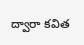ద్వారా కవిత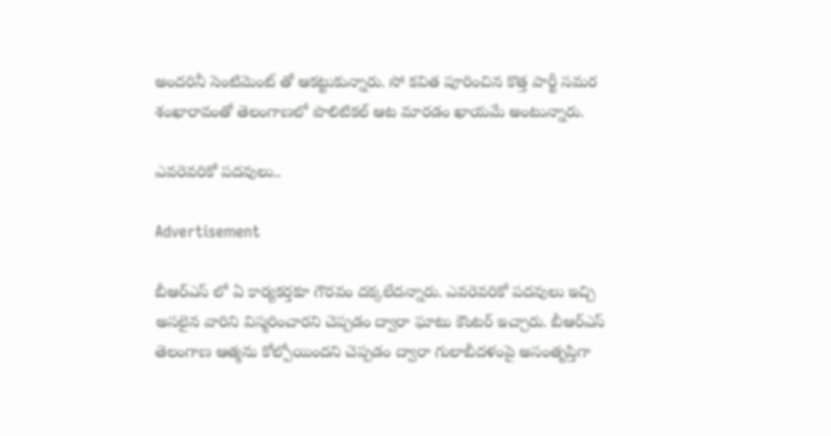అందరినీ సెంటిమెంట్ తో ఆకట్టుకున్నారు. సో కవిత పూరించిన కొత్త పార్టీ సమర శంఖారావంతో తెలంగాణలో పొలిటికల్ ఆట మారడం ఖాయమే అంటున్నారు.

ఎవరెవరికో పదవులు..

Advertisement

బీఆర్ఎస్ లో ఏ కార్యకర్తకూ గౌరవం దక్కలేదన్నారు. ఎవరెవరికో పదవులు ఇచ్చి అసలైన వారిని విస్మరించారని చెప్పడం ద్వారా ఘాటు కౌంటర్ ఇచ్చారు. బీఆర్‌ఎస్‌ తెలంగాణ ఆత్మను కోల్పోయిందని చెప్పడం ద్వారా గులాబీదళంపై అసంతృప్తిగా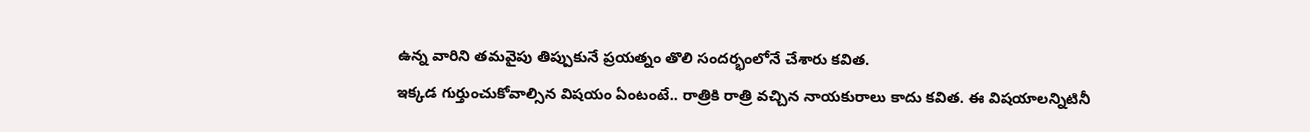ఉన్న వారిని తమవైపు తిప్పుకునే ప్రయత్నం తొలి సందర్భంలోనే చేశారు కవిత.
ఇక్కడ గుర్తుంచుకోవాల్సిన విషయం ఏంటంటే.. రాత్రికి రాత్రి వచ్చిన నాయకురాలు కాదు కవిత. ఈ విషయాలన్నిటినీ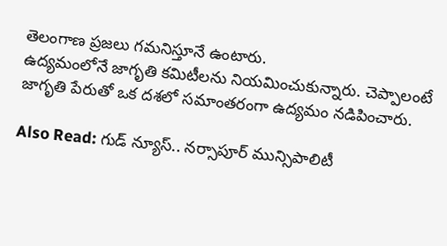తెలంగాణ ప్రజలు గమనిస్తూనే ఉంటారు.
ఉద్యమంలోనే జాగృతి కమిటీలను నియమించుకున్నారు. చెప్పాలంటే జాగృతి పేరుతో ఒక దశలో సమాంతరంగా ఉద్యమం నడిపించారు.

Also Read: గుడ్ న్యూస్.. నర్సాపూర్ మున్సిపాలిటీ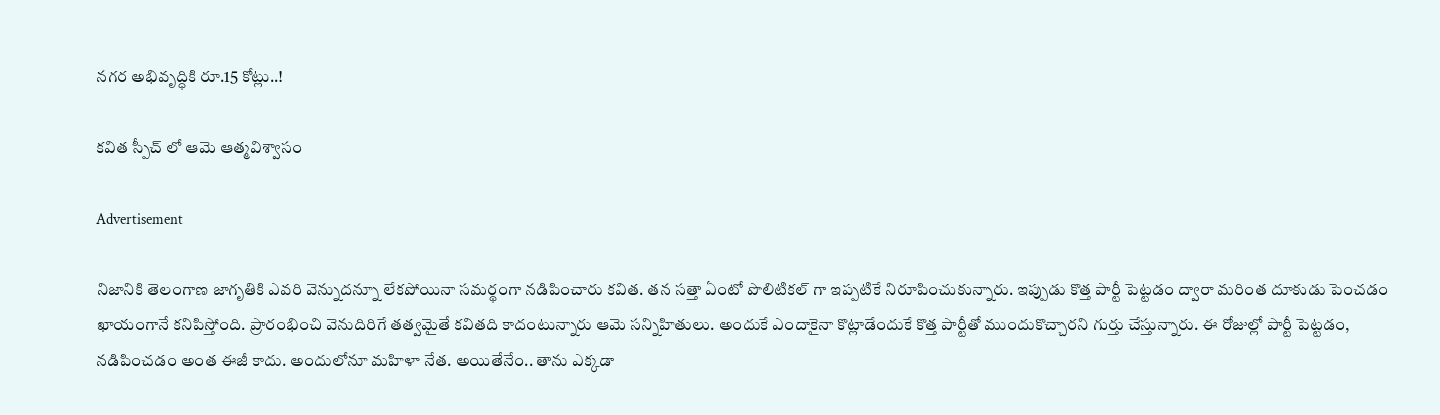నగర అభివృద్ధికి రూ.15 కోట్లు..!

కవిత స్పీచ్ లో ఆమె ఆత్మవిశ్వాసం

Advertisement

నిజానికి తెలంగాణ జాగృతికి ఎవరి వెన్నుదన్నూ లేకపోయినా సమర్థంగా నడిపించారు కవిత. తన సత్తా ఏంటో పొలిటికల్ గా ఇప్పటికే నిరూపించుకున్నారు. ఇప్పుడు కొత్త పార్టీ పెట్టడం ద్వారా మరింత దూకుడు పెంచడం ఖాయంగానే కనిపిస్తోంది. ప్రారంభించి వెనుదిరిగే తత్వమైతే కవితది కాదంటున్నారు ఆమె సన్నిహితులు. అందుకే ఎందాకైనా కొట్లాడేందుకే కొత్త పార్టీతో ముందుకొచ్చారని గుర్తు చేస్తున్నారు. ఈ రోజుల్లో పార్టీ పెట్టడం, నడిపించడం అంత ఈజీ కాదు. అందులోనూ మహిళా నేత. అయితేనేం.. తాను ఎక్కడా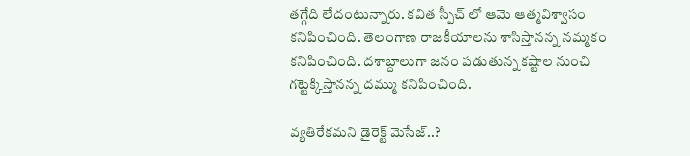తగ్గేది లేదంటున్నారు. కవిత స్పీచ్ లో ఆమె ఆత్మవిశ్వాసం కనిపించింది. తెలంగాణ రాజకీయాలను శాసిస్తానన్న నమ్మకం కనిపించింది. దశాబ్దాలుగా జనం పడుతున్న కష్టాల నుంచి గట్టెక్కిస్తానన్న దమ్ము కనిపించింది.

వ్యతిరేకమని డైరెక్ట్ మెసేజ్..?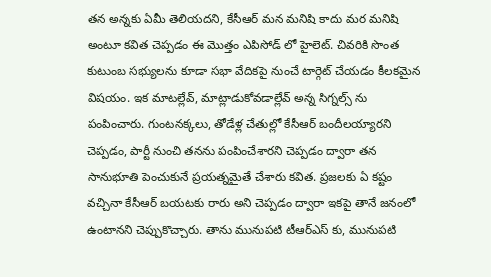తన అన్నకు ఏమీ తెలియదని, కేసీఆర్ మన మనిషి కాదు మర మనిషి అంటూ కవిత చెప్పడం ఈ మొత్తం ఎపిసోడ్ లో హైలెట్. చివరికి సొంత కుటుంబ సభ్యులను కూడా సభా వేదికపై నుంచే టార్గెట్ చేయడం కీలకమైన విషయం. ఇక మాటల్లేవ్, మాట్లాడుకోవడాల్లేవ్ అన్న సిగ్నల్స్ ను పంపించారు. గుంటనక్కలు, తోడేళ్ల చేతుల్లో కేసీఆర్‌ బందీలయ్యారని చెప్పడం, పార్టీ నుంచి తనను పంపించేశారని చెప్పడం ద్వారా తన సానుభూతి పెంచుకునే ప్రయత్నమైతే చేశారు కవిత. ప్రజలకు ఏ కష్టం వచ్చినా కేసీఆర్ బయటకు రారు అని చెప్పడం ద్వారా ఇకపై తానే జనంలో ఉంటానని చెప్పుకొచ్చారు. తాను మునుపటి టీఆర్ఎస్ కు, మునుపటి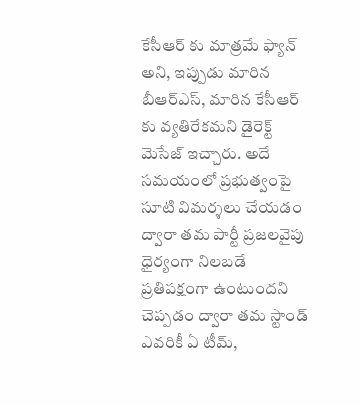కేసీఆర్ కు మాత్రమే ఫ్యాన్ అని, ఇప్పుడు మారిన బీఆర్ఎస్, మారిన కేసీఆర్ కు వ్యతిరేకమని డైరెక్ట్ మెసేజ్ ఇచ్చారు. అదే సమయంలో ప్రభుత్వంపై సూటి విమర్శలు చేయడం ద్వారా తమ పార్టీ ప్రజలవైపు ధైర్యంగా నిలబడే ప్రతిపక్షంగా ఉంటుందని చెప్పడం ద్వారా తమ స్టాండ్ ఎవరికీ ఏ టీమ్,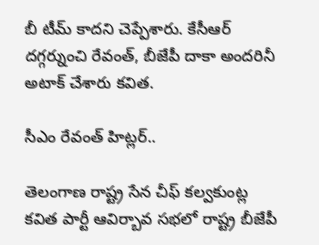బీ టీమ్ కాదని చెప్పేశారు. కేసీఆర్ దగ్గర్నుంచి రేవంత్, బీజేపీ దాకా అందరినీ అటాక్ చేశారు కవిత.

సీఎం రేవంత్ హిట్లర్..

తెలంగాణ రాష్ట్ర సేన చీఫ్ కల్వకుంట్ల కవిత పార్టీ ఆవిర్బావ సభలో రాష్ట్ర బీజేపీ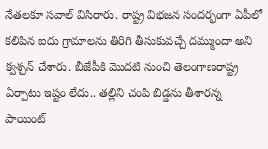నేతలకూ సవాల్ విసిరారు. రాష్ట్ర విభజన సందర్భంగా ఏపీలో కలిపిన ఐదు గ్రామాలను తిరిగి తీసుకువచ్చే దమ్ముందా అని క్వశ్చన్ చేశారు. బీజేపీకి మొదటి నుంచి తెలంగాణరాష్ట్ర ఏర్పాటు ఇష్టం లేదు.. తల్లిని చంపి బిడ్డను తీశారన్న పాయింట్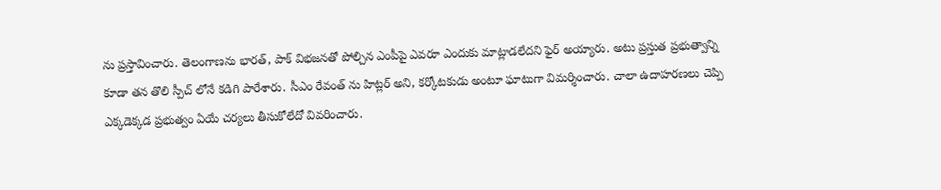ను ప్రస్తావించారు. తెలంగాణను భారత్, పాక్ విభజనతో పోల్చిన ఎంపీపై ఎవరూ ఎందుకు మాట్లాడలేదని ఫైర్ అయ్యారు. అటు ప్రస్తుత ప్రభుత్వాన్ని కూడా తన తొలి స్పీచ్ లోనే కడిగి పారేశారు. సీఎం రేవంత్ ను హిట్లర్ అని, కర్కోటకుడు అంటూ ఘాటుగా విమర్శించారు. చాలా ఉదాహరణలు చెప్పి ఎక్కడెక్కడ ప్రభుత్వం ఏయే చర్యలు తీసుకోలేదో వివరించారు.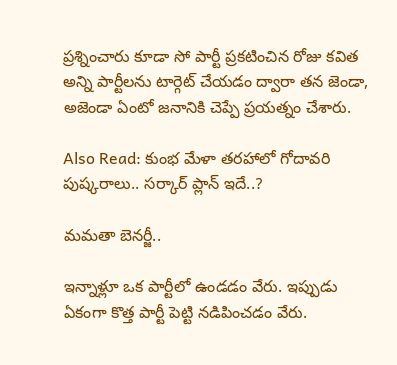ప్రశ్నించారు కూడా సో పార్టీ ప్రకటించిన రోజు కవిత అన్ని పార్టీలను టార్గెట్ చేయడం ద్వారా తన జెండా, అజెండా ఏంటో జనానికి చెప్పే ప్రయత్నం చేశారు.

Also Read: కుంభ మేళా తరహాలో గోదావరి పుష్కరాలు.. సర్కార్ ప్లాన్ ఇదే..?

మమతా బెనర్జీ..

ఇన్నాళ్లూ ఒక పార్టీలో ఉండడం వేరు. ఇప్పుడు ఏకంగా కొత్త పార్టీ పెట్టి నడిపించడం వేరు.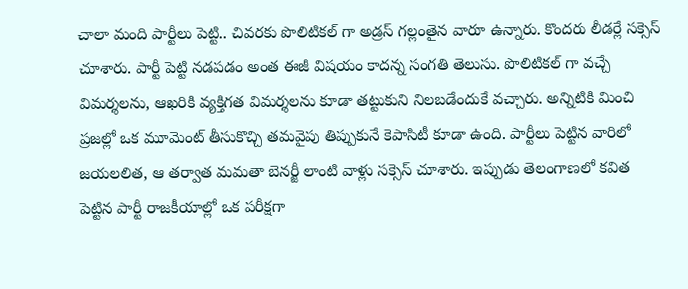చాలా మంది పార్టీలు పెట్టి.. చివరకు పొలిటికల్ గా అడ్రస్ గల్లంతైన వారూ ఉన్నారు. కొందరు లీడర్లే సక్సెస్ చూశారు. పార్టీ పెట్టి నడపడం అంత ఈజీ విషయం కాదన్న సంగతి తెలుసు. పొలిటికల్ గా వచ్చే విమర్శలను, ఆఖరికి వ్యక్తిగత విమర్శలను కూడా తట్టుకుని నిలబడేందుకే వచ్చారు. అన్నిటికి మించి ప్రజల్లో ఒక మూమెంట్ తీసుకొచ్చి తమవైపు తిప్పుకునే కెపాసిటీ కూడా ఉంది. పార్టీలు పెట్టిన వారిలో జయలలిత, ఆ తర్వాత మమతా బెనర్జీ లాంటి వాళ్లు సక్సెస్ చూశారు. ఇప్పుడు తెలంగాణలో కవిత పెట్టిన పార్టీ రాజకీయాల్లో ఒక పరీక్షగా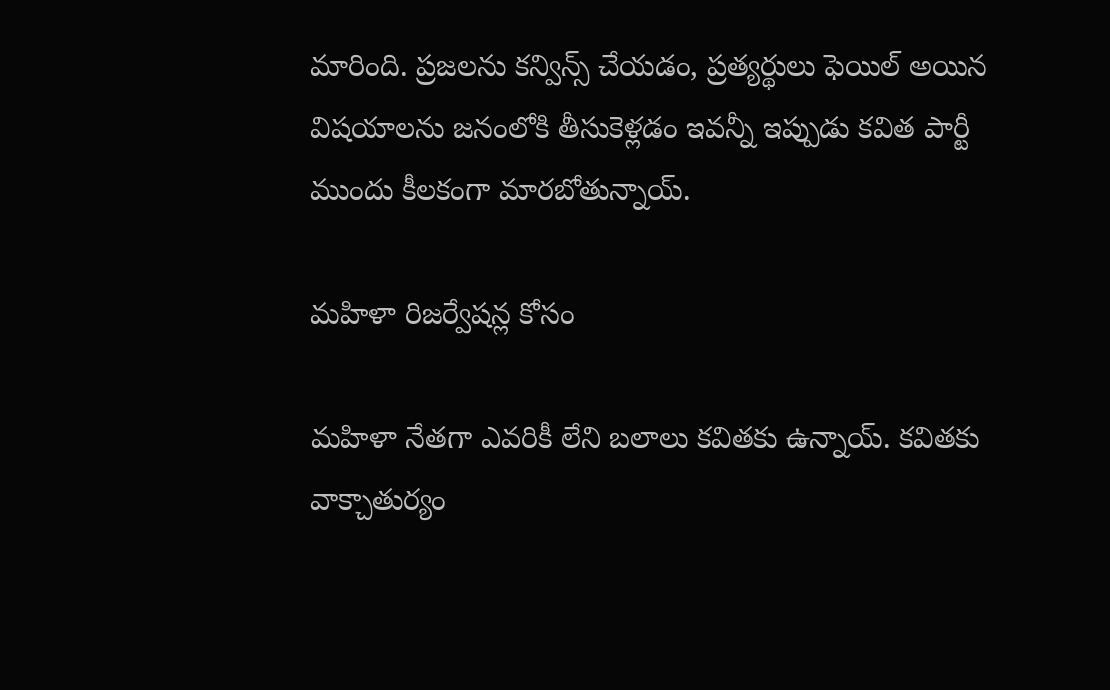మారింది. ప్రజలను కన్విన్స్ చేయడం, ప్రత్యర్థులు ఫెయిల్ అయిన విషయాలను జనంలోకి తీసుకెళ్లడం ఇవన్నీ ఇప్పుడు కవిత పార్టీ ముందు కీలకంగా మారబోతున్నాయ్.

మహిళా రిజర్వేషన్ల కోసం

మహిళా నేతగా ఎవరికీ లేని బలాలు కవితకు ఉన్నాయ్. కవితకు వాక్చాతుర్యం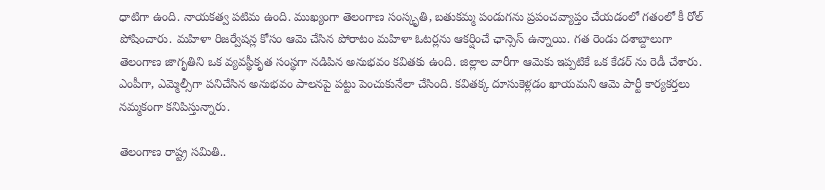ధాటిగా ఉంది. నాయకత్వ పటిమ ఉంది. ముఖ్యంగా తెలంగాణ సంస్కృతి, బతుకమ్మ పండుగను ప్రపంచవ్యాప్తం చేయడంలో గతంలో కీ రోల్ పోషించారు. మహిళా రిజర్వేషన్ల కోసం ఆమె చేసిన పోరాటం మహిళా ఓటర్లను ఆకర్షించే ఛాన్సెస్ ఉన్నాయి. గత రెండు దశాబ్దాలుగా తెలంగాణ జాగృతిని ఒక వ్యవస్థీకృత సంస్థగా నడిపిన అనుభవం కవితకు ఉంది. జిల్లాల వారీగా ఆమెకు ఇప్పటికే ఒక కేడర్ ను రెడీ చేశారు. ఎంపీగా, ఎమ్మెల్సీగా పనిచేసిన అనుభవం పాలనపై పట్టు పెంచుకునేలా చేసింది. కవితక్క దూసుకెళ్లడం ఖాయమని ఆమె పార్టీ కార్యకర్తలు నమ్మకంగా కనిపిస్తున్నారు.

తెలంగాణ రాష్ట్ర సమితి..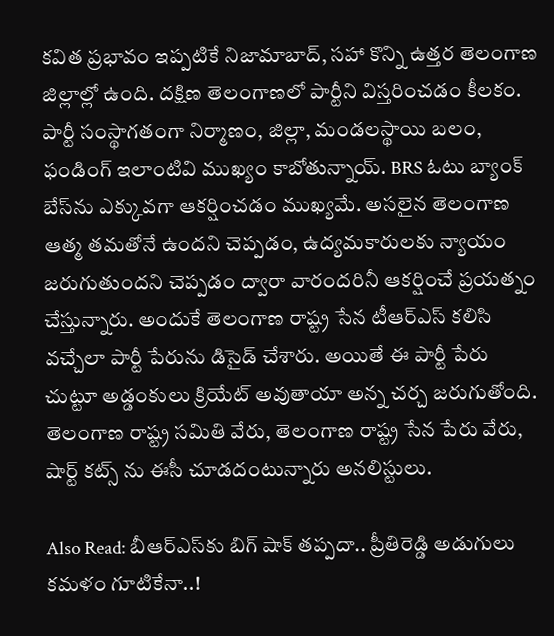కవిత ప్రభావం ఇప్పటికే నిజామాబాద్, సహా కొన్ని ఉత్తర తెలంగాణ జిల్లాల్లో ఉంది. దక్షిణ తెలంగాణలో పార్టీని విస్తరించడం కీలకం. పార్టీ సంస్థాగతంగా నిర్మాణం, జిల్లా, మండలస్థాయి బలం, ఫండింగ్ ఇలాంటివి ముఖ్యం కాబోతున్నాయ్. BRS ఓటు బ్యాంక్ బేస్‌ను ఎక్కువగా ఆకర్షించడం ముఖ్యమే. అసలైన తెలంగాణ ఆత్మ తమతోనే ఉందని చెప్పడం, ఉద్యమకారులకు న్యాయం జరుగుతుందని చెప్పడం ద్వారా వారందరినీ ఆకర్షించే ప్రయత్నం చేస్తున్నారు. అందుకే తెలంగాణ రాష్ట్ర సేన టీఆర్ఎస్ కలిసి వచ్చేలా పార్టీ పేరును డిసైడ్ చేశారు. అయితే ఈ పార్టీ పేరు చుట్టూ అడ్డంకులు క్రియేట్ అవుతాయా అన్న చర్చ జరుగుతోంది. తెలంగాణ రాష్ట్ర సమితి వేరు, తెలంగాణ రాష్ట్ర సేన పేరు వేరు, షార్ట్ కట్స్ ను ఈసీ చూడదంటున్నారు అనలిస్టులు.

Also Read: బీఆర్ఎస్‌కు బిగ్ షాక్ తప్పదా.. ప్రీతిరెడ్డి అడుగులు కమళం గూటికేనా..!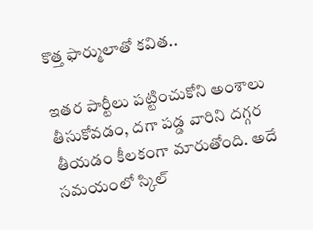కొత్త ఫార్ములాతో కవిత..

ఇతర పార్టీలు పట్టించుకోని అంశాలు తీసుకోవడం, దగా పడ్డ వారిని దగ్గర తీయడం కీలకంగా మారుతోంది. అదే సమయంలో స్కిల్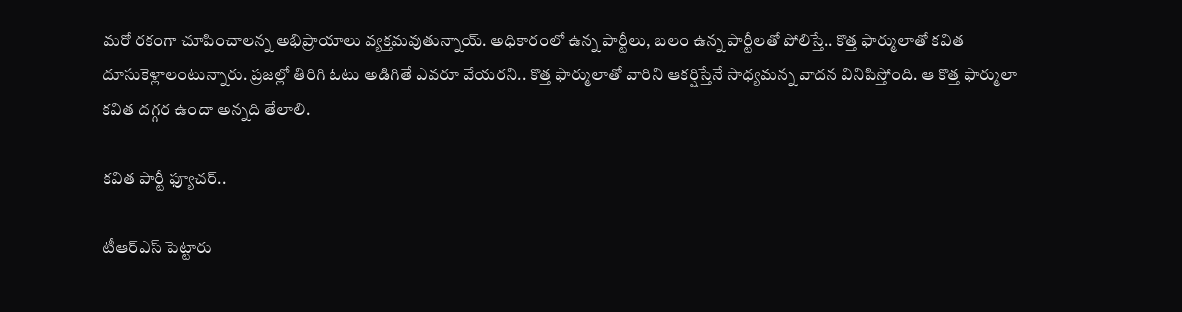మరో రకంగా చూపించాలన్న అభిప్రాయాలు వ్యక్తమవుతున్నాయ్. అధికారంలో ఉన్న పార్టీలు, బలం ఉన్న పార్టీలతో పోలిస్తే.. కొత్త ఫార్ములాతో కవిత దూసుకెళ్లాలంటున్నారు. ప్రజల్లో తిరిగి ఓటు అడిగితే ఎవరూ వేయరని.. కొత్త ఫార్ములాతో వారిని ఆకర్షిస్తేనే సాధ్యమన్న వాదన వినిపిస్తోంది. ఆ కొత్త ఫార్ములా కవిత దగ్గర ఉందా అన్నది తేలాలి.

కవిత పార్టీ ఫ్యూచర్..

టీఆర్ఎస్ పెట్టారు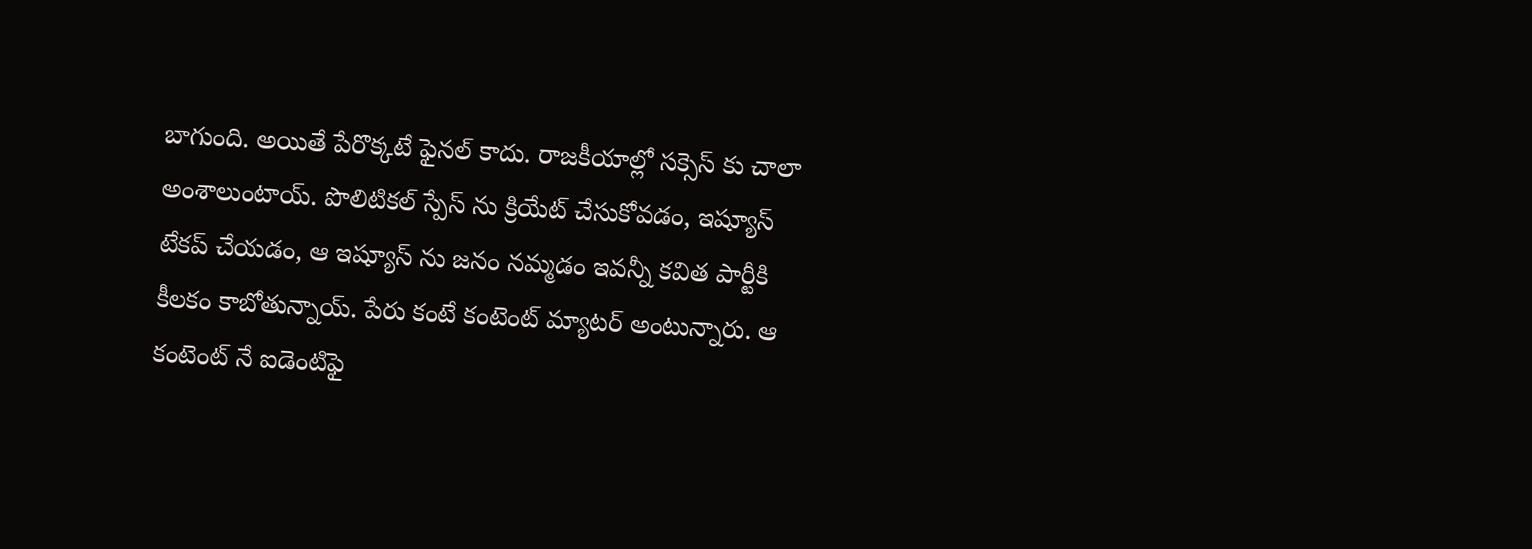బాగుంది. అయితే పేరొక్కటే ఫైనల్ కాదు. రాజకీయాల్లో సక్సెస్ కు చాలా అంశాలుంటాయ్. పొలిటికల్ స్పేస్ ను క్రియేట్ చేసుకోవడం, ఇష్యూస్ టేకప్ చేయడం, ఆ ఇష్యూస్ ను జనం నమ్మడం ఇవన్నీ కవిత పార్టీకి కీలకం కాబోతున్నాయ్. పేరు కంటే కంటెంట్ మ్యాటర్ అంటున్నారు. ఆ కంటెంట్ నే ఐడెంటిఫై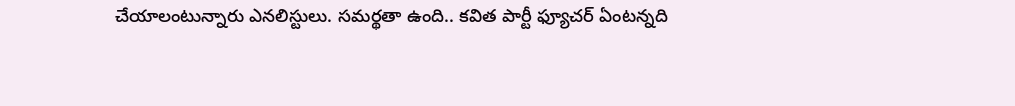చేయాలంటున్నారు ఎనలిస్టులు. సమర్థతా ఉంది.. కవిత పార్టీ ఫ్యూచర్ ఏంటన్నది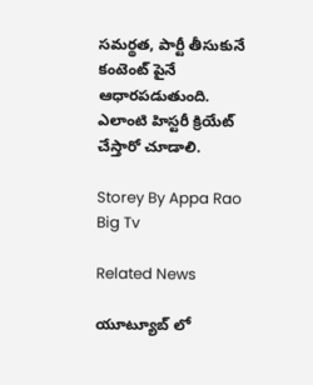సమర్థత, పార్టీ తీసుకునే కంటెంట్ పైనే ఆధారపడుతుంది. ఎలాంటి హిస్టరీ క్రియేట్ చేస్తారో చూడాలి.

Storey By Appa Rao Big Tv

Related News

యూట్యూబ్ లో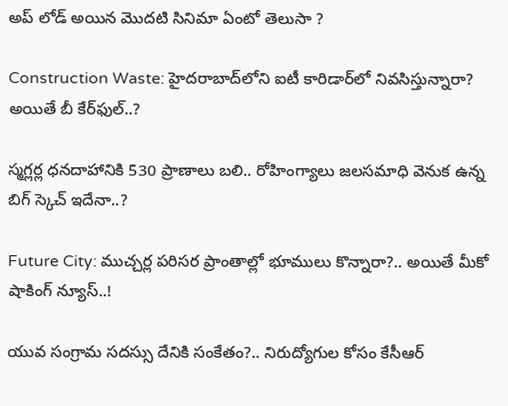అప్ లోడ్ అయిన మొదటి సినిమా ఏంటో తెలుసా ?

Construction Waste: హైదరాబాద్‌లోని ఐటీ కారిడార్‌లో నివసిస్తున్నారా? అయితే బీ కేర్‌ఫుల్..?

స్మగ్లర్ల ధనదాహానికి 530 ప్రాణాలు బలి.. రోహింగ్యాలు జలసమాధి వెనుక ఉన్న బిగ్ స్కెచ్ ఇదేనా..?

Future City: ముచ్చర్ల పరిసర ప్రాంతాల్లో భూములు కొన్నారా?.. అయితే మీకో షాకింగ్ న్యూస్..!

యువ సంగ్రామ సదస్సు దేనికి సంకేతం?.. నిరుద్యోగుల కోసం కేసీఆర్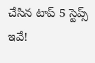చేసిన టాప్ 5 స్టెప్స్ ఇవే!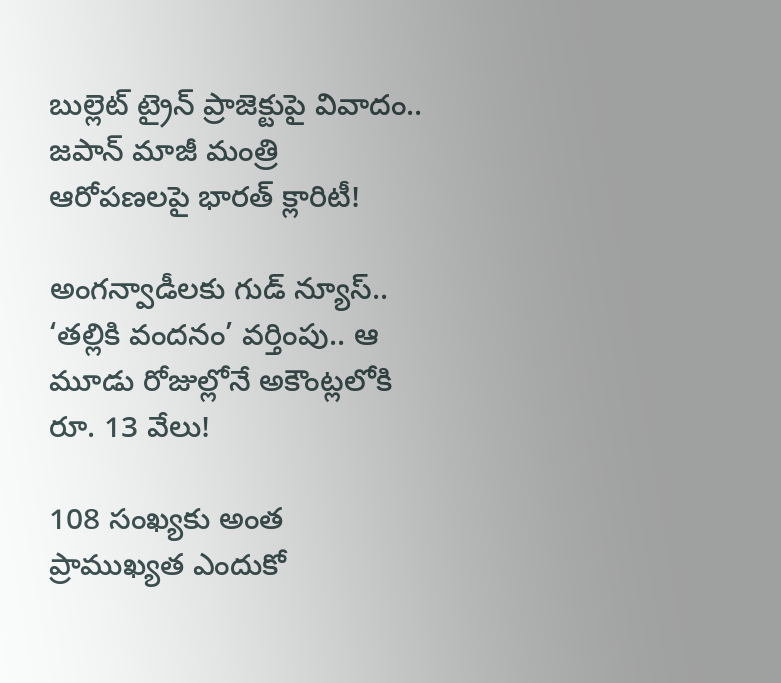బుల్లెట్ ట్రైన్ ప్రాజెక్టుపై వివాదం.. జపాన్ మాజీ మంత్రి ఆరోపణలపై భారత్ క్లారిటీ!

అంగన్వాడీలకు గుడ్ న్యూస్.. ‘తల్లికి వందనం’ వర్తింపు.. ఆ మూడు రోజుల్లోనే అకౌంట్లలోకి రూ. 13 వేలు!

108 సంఖ్యకు అంత ప్రాముఖ్యత ఎందుకో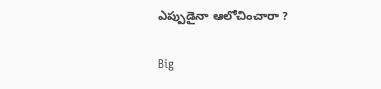ఎప్పుడైనా ఆలోచించారా ?

Big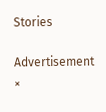Stories

Advertisement
×